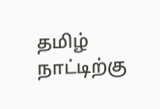தமிழ் நாட்டிற்கு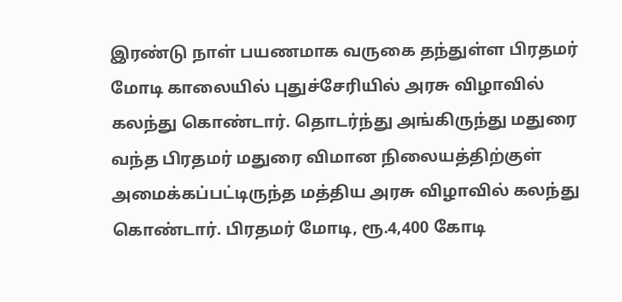இரண்டு நாள் பயணமாக வருகை தந்துள்ள பிரதமர் மோடி காலையில் புதுச்சேரியில் அரசு விழாவில் கலந்து கொண்டார். தொடர்ந்து அங்கிருந்து மதுரை வந்த பிரதமர் மதுரை விமான நிலையத்திற்குள் அமைக்கப்பட்டிருந்த மத்திய அரசு விழாவில் கலந்து கொண்டார். பிரதமர் மோடி, ரூ.4,400 கோடி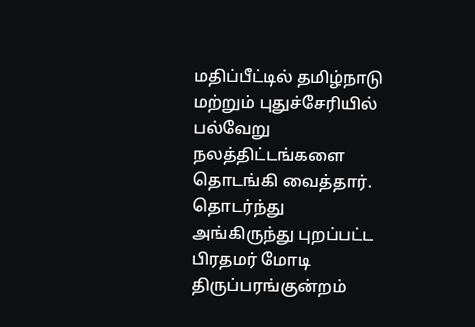மதிப்பீட்டில் தமிழ்நாடு மற்றும் புதுச்சேரியில் பல்வேறு நலத்திட்டங்களை தொடங்கி வைத்தார்.
தொடர்ந்து அங்கிருந்து புறப்பட்ட பிரதமர் மோடி திருப்பரங்குன்றம்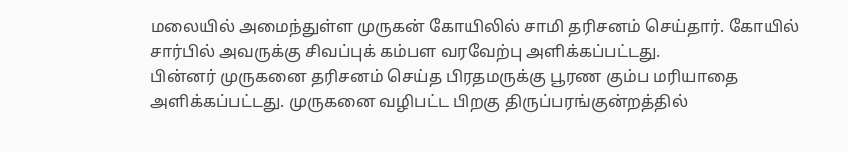மலையில் அமைந்துள்ள முருகன் கோயிலில் சாமி தரிசனம் செய்தார். கோயில் சார்பில் அவருக்கு சிவப்புக் கம்பள வரவேற்பு அளிக்கப்பட்டது.
பின்னர் முருகனை தரிசனம் செய்த பிரதமருக்கு பூரண கும்ப மரியாதை அளிக்கப்பட்டது. முருகனை வழிபட்ட பிறகு திருப்பரங்குன்றத்தில்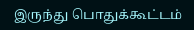இருந்து பொதுக்கூட்டம்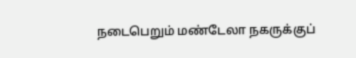நடைபெறும் மண்டேலா நகருக்குப்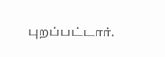புறப்பட்டார்.